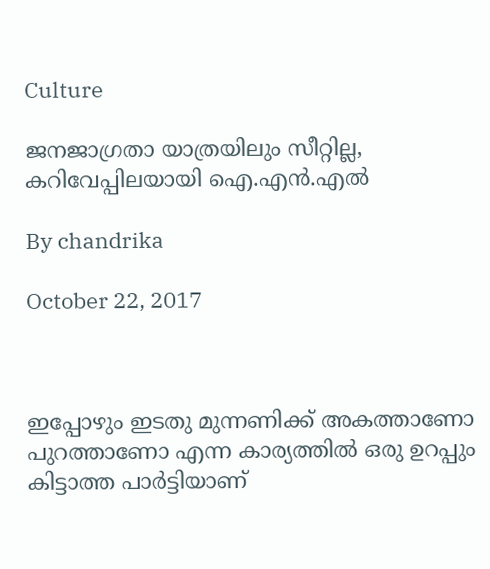Culture

ജനജാഗ്രതാ യാത്രയിലും സീറ്റില്ല, കറിവേപ്പിലയായി ഐ.എന്‍.എല്‍

By chandrika

October 22, 2017



ഇപ്പോഴും ഇടതു മുന്നണിക്ക് അകത്താണോ പുറത്താണോ എന്ന കാര്യത്തില്‍ ഒരു ഉറപ്പും കിട്ടാത്ത പാര്‍ട്ടിയാണ്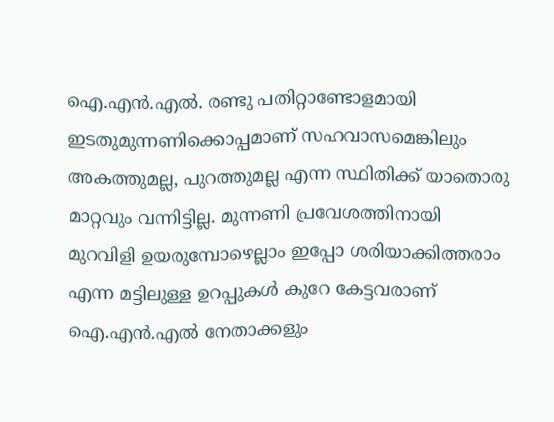ഐ.എന്‍.എല്‍. രണ്ടു പതിറ്റാണ്ടോളമായി ഇടതുമുന്നണിക്കൊപ്പമാണ് സഹവാസമെങ്കിലും അകത്തുമല്ല, പുറത്തുമല്ല എന്ന സ്ഥിതിക്ക് യാതൊരു മാറ്റവും വന്നിട്ടില്ല. മുന്നണി പ്രവേശത്തിനായി മുറവിളി ഉയരുമ്പോഴെല്ലാം ഇപ്പോ ശരിയാക്കിത്തരാം എന്ന മട്ടിലുള്ള ഉറപ്പുകള്‍ കുറേ കേട്ടവരാണ് ഐ.എന്‍.എല്‍ നേതാക്കളും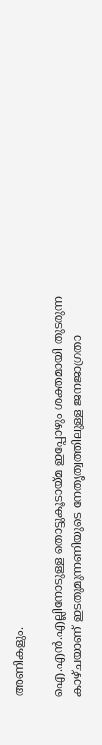അണികളും.

ഐ.എന്‍.എല്ലിനോടുള്ള തൊട്ടുകൂടായ്മ ഇപ്പോഴും ശക്തമായി തുടരുന്ന കാഴ്ചയാണ് ഇടതുമുന്നണിയുടെ നേതൃത്വത്തിലുള്ള ജനജാഗ്രതാ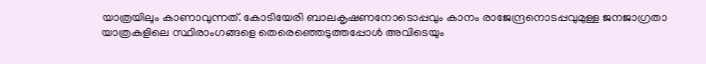യാത്രയിലും കാണാവുന്നത്. കോടിയേരി ബാലകൃഷണനോടൊപ്പവും കാനം രാജേന്ദ്രനൊടപ്പവുമുള്ള ജനജാഗ്രതാ യാത്രകളിലെ സ്ഥിരാംഗങ്ങളെ തെരെഞ്ഞെടുത്തപ്പോള്‍ അവിടെയും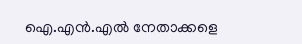ഐ.എന്‍.എല്‍ നേതാക്കളെ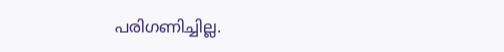പരിഗണിച്ചില്ല.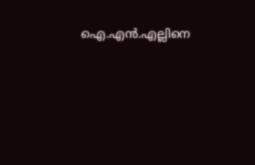ഐ.എന്‍.എല്ലിനെ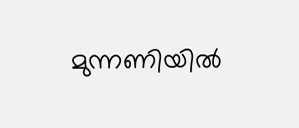മുന്നണിയില്‍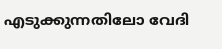എടുക്കുന്നതിലോ വേദി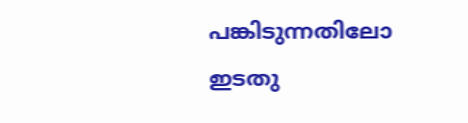പങ്കിടുന്നതിലോ ഇടതു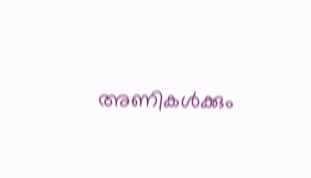അണികള്‍ക്കും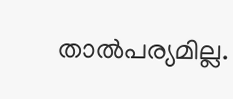താല്‍പര്യമില്ല.